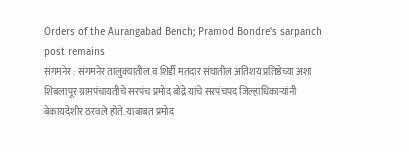Orders of the Aurangabad Bench; Pramod Bondre's sarpanch post remains
संगमनेर : संगमनेर तालुक्यातील व शिर्डी मतदार संघातील अतिशय प्रतिष्ठेच्या अशा शिबलापूर ग्रामपंचायतीचे सरपंच प्रमोद बोंद्रे यांचे सरपंचपद जिल्हाधिकाऱ्यांनी बेकायदेशीर ठरवले होते. याबाबत प्रमोद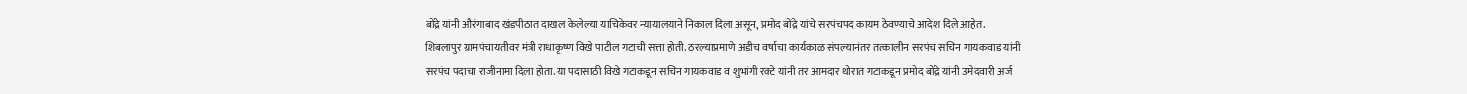बोंद्रे यांनी औरंगाबाद खंडपीठात दाखल केलेल्या याचिकेवर न्यायालयाने निकाल दिला असून, प्रमोद बोंद्रे यांचे सरपंचपद कायम ठेवण्याचे आदेश दिले आहेत.
शिबलापुर ग्रामपंचायतीवर मंत्री राधाकृष्ण विखे पाटील गटाची सत्ता होती. ठरल्याप्रमाणे अडीच वर्षाचा कार्यकाळ संपल्यानंतर तत्कालीन सरपंच सचिन गायकवाड यांनी सरपंच पदाचा राजीनामा दिला होता. या पदासाठी विखे गटाकडून सचिन गायकवाड व शुभांगी रक्टे यांनी तर आमदार थोरात गटाकडून प्रमोद बोंद्रे यांनी उमेदवारी अर्ज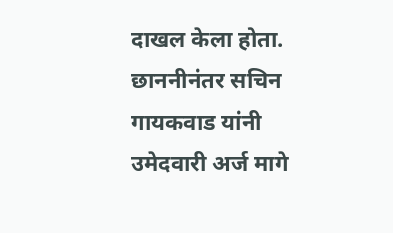दाखल केला होता. छाननीनंतर सचिन गायकवाड यांनी उमेदवारी अर्ज मागे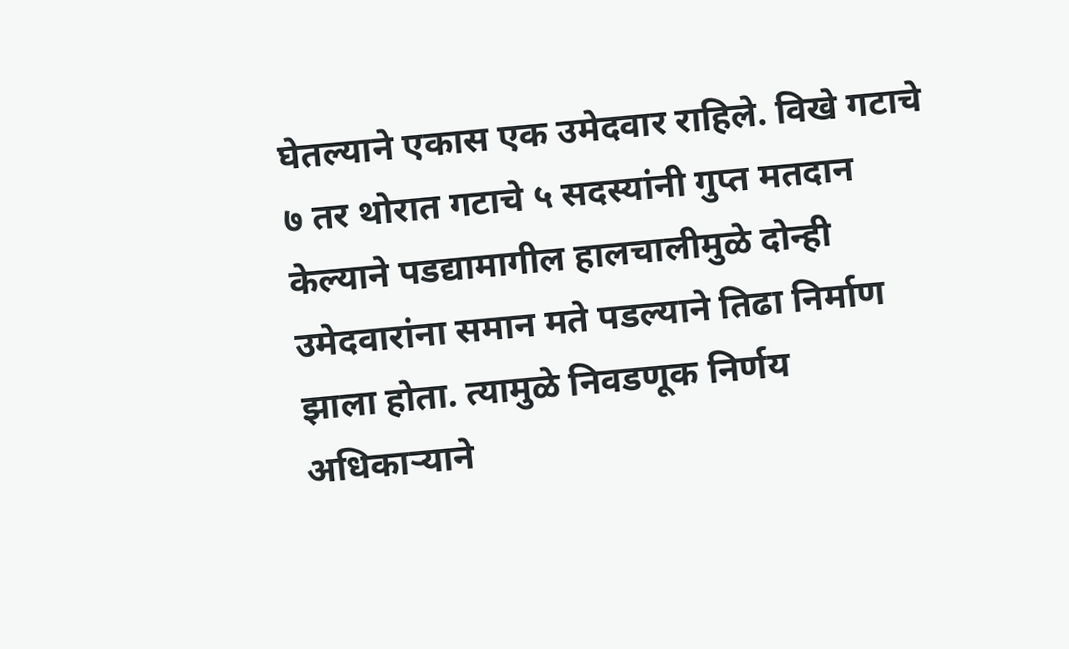घेतल्याने एकास एक उमेदवार राहिले. विखे गटाचे ७ तर थोरात गटाचे ५ सदस्यांनी गुप्त मतदान केल्याने पडद्यामागील हालचालीमुळे दोन्ही उमेदवारांना समान मते पडल्याने तिढा निर्माण झाला होता. त्यामुळे निवडणूक निर्णय अधिकाऱ्याने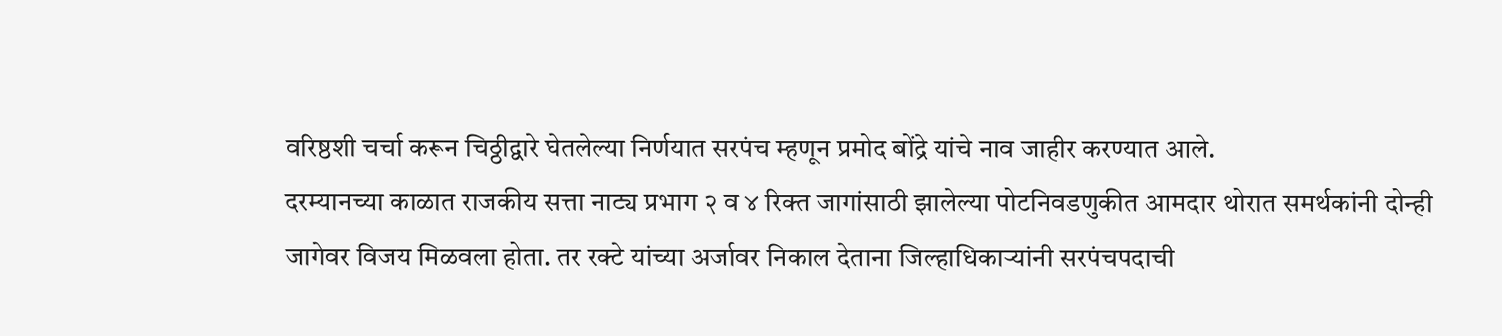वरिष्ठशी चर्चा करून चिठ्ठीद्वारे घेतलेल्या निर्णयात सरपंच म्हणून प्रमोद बोंद्रे यांचे नाव जाहीर करण्यात आले.
दरम्यानच्या काळात राजकीय सत्ता नाट्य प्रभाग २ व ४ रिक्त जागांसाठी झालेल्या पोटनिवडणुकीत आमदार थोरात समर्थकांनी दोन्ही जागेवर विजय मिळवला होता. तर रक्टे यांच्या अर्जावर निकाल देताना जिल्हाधिकाऱ्यांनी सरपंचपदाची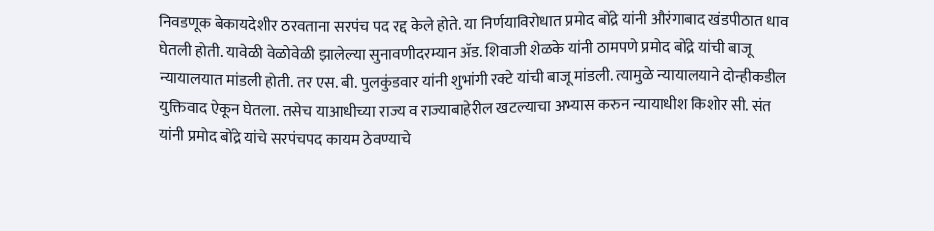निवडणूक बेकायदेशीर ठरवताना सरपंच पद रद्द केले होते. या निर्णयाविरोधात प्रमोद बोंद्रे यांनी औरंगाबाद खंडपीठात धाव घेतली होती. यावेळी वेळोवेळी झालेल्या सुनावणीदरम्यान ॲड. शिवाजी शेळके यांनी ठामपणे प्रमोद बोंद्रे यांची बाजू न्यायालयात मांडली होती. तर एस. बी. पुलकुंडवार यांनी शुभांगी रक्टे यांची बाजू मांडली. त्यामुळे न्यायालयाने दोन्हीकडील युक्तिवाद ऐकून घेतला. तसेच याआधीच्या राज्य व राज्याबाहेरील खटल्याचा अभ्यास करुन न्यायाधीश किशोर सी. संत यांनी प्रमोद बोंद्रे यांचे सरपंचपद कायम ठेवण्याचे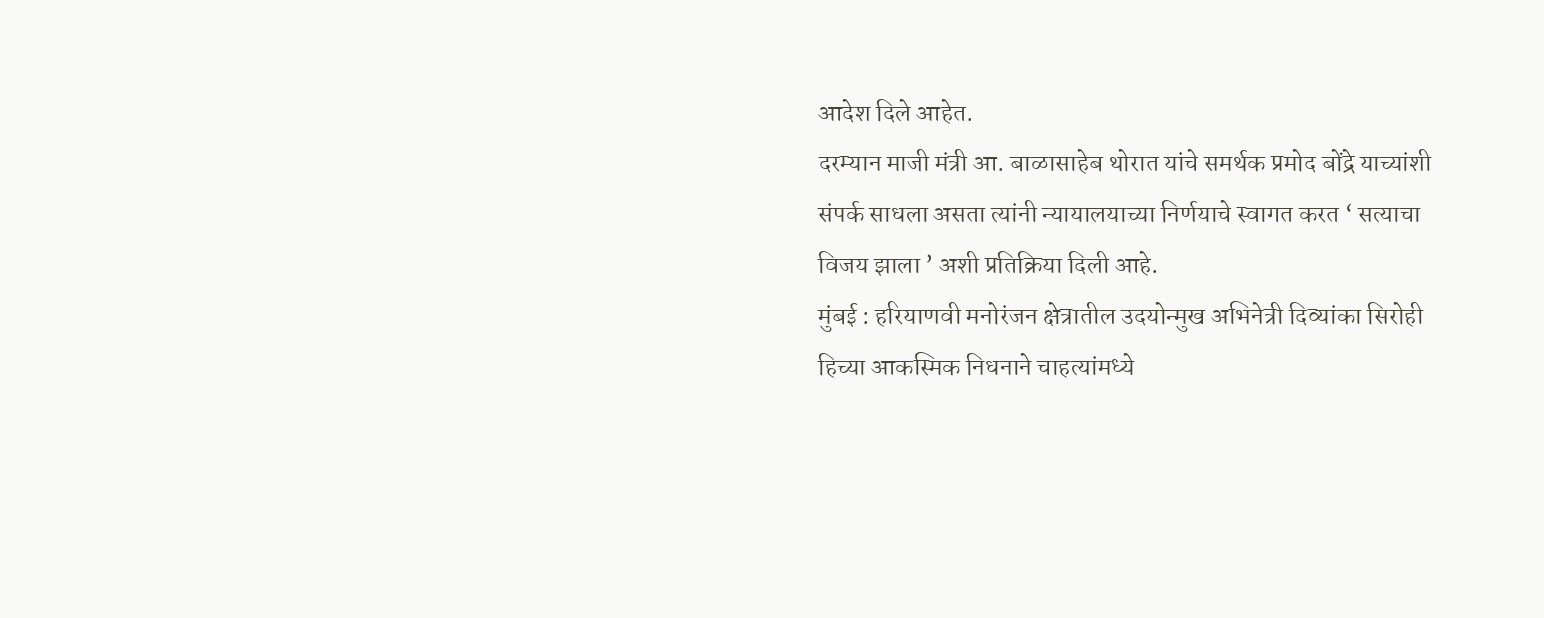आदेश दिले आहेत.
दरम्यान माजी मंत्री आ. बाळासाहेब थोरात यांचे समर्थक प्रमोद बोंद्रे याच्यांशी संपर्क साधला असता त्यांनी न्यायालयाच्या निर्णयाचे स्वागत करत ‘ सत्याचा विजय झाला ’ अशी प्रतिक्रिया दिली आहे.
मुंबई : हरियाणवी मनोरंजन क्षेत्रातील उदयोन्मुख अभिनेत्री दिव्यांका सिरोही हिच्या आकस्मिक निधनाने चाहत्यांमध्ये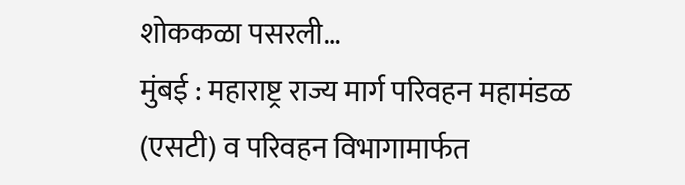शोककळा पसरली…
मुंबई : महाराष्ट्र राज्य मार्ग परिवहन महामंडळ (एसटी) व परिवहन विभागामार्फत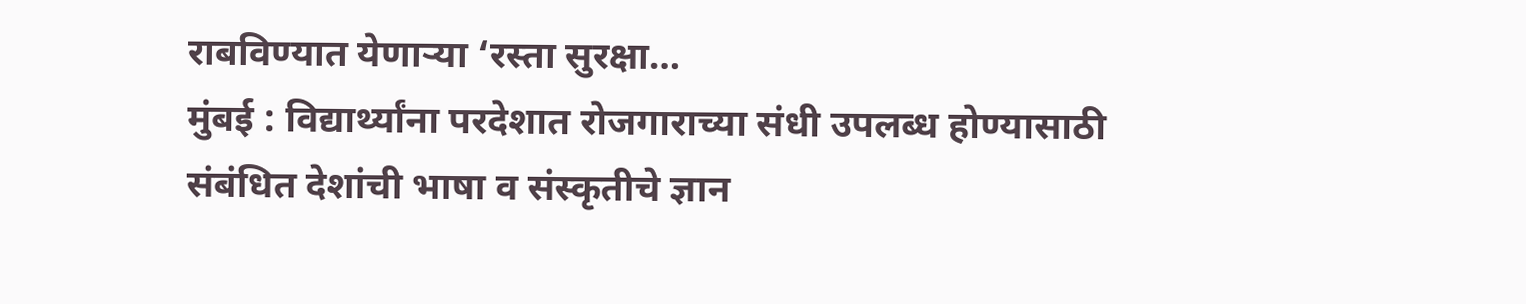राबविण्यात येणाऱ्या ‘रस्ता सुरक्षा…
मुंबई : विद्यार्थ्यांना परदेशात रोजगाराच्या संधी उपलब्ध होण्यासाठी संबंधित देशांची भाषा व संस्कृतीचे ज्ञान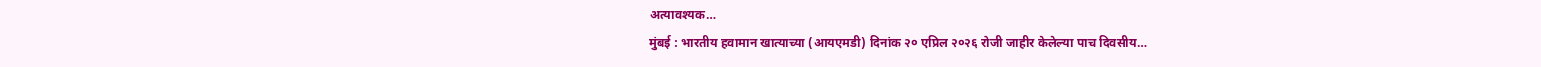अत्यावश्यक…
मुंबई : भारतीय हवामान खात्याच्या (आयएमडी) दिनांक २० एप्रिल २०२६ रोजी जाहीर केलेल्या पाच दिवसीय…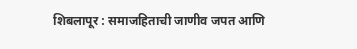शिबलापूर : समाजहिताची जाणीव जपत आणि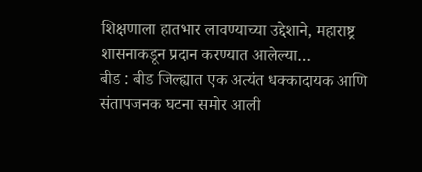शिक्षणाला हातभार लावण्याच्या उद्देशाने, महाराष्ट्र शासनाकडून प्रदान करण्यात आलेल्या…
बीड : बीड जिल्ह्यात एक अत्यंत धक्कादायक आणि संतापजनक घटना समोर आली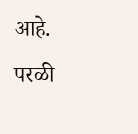आहे. परळी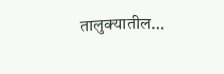तालुक्यातील…